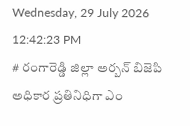Wednesday, 29 July 2026 12:42:23 PM
# రంగారెడ్డి జిల్లా అర్బన్ బిజెపి అధికార ప్రతినిధిగా ఎం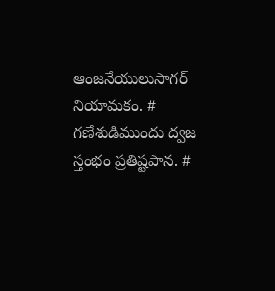ఆంజనేయులుసాగర్ నియామకం. # గణేశుడిముందు ద్వజ స్తంభం ప్రతిష్టపాన. #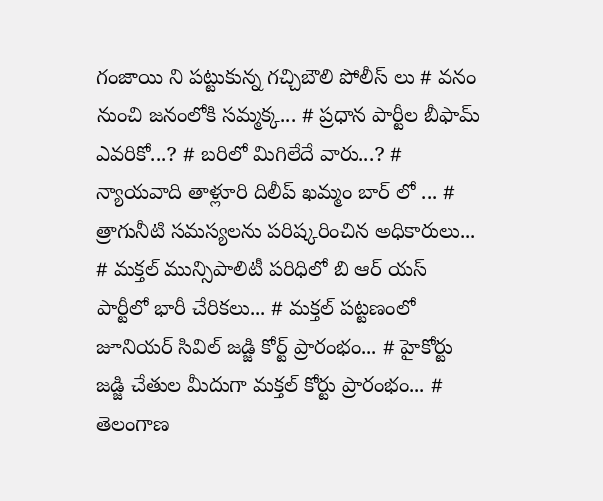గంజాయి ని పట్టుకున్న గచ్చిబౌలి పోలీస్ లు # వనం నుంచి జనంలోకి సమ్మక్క... # ప్రధాన పార్టీల బీఫామ్ ఎవరికో...? # బరిలో మిగిలేదే వారు...? # న్యాయవాది తాళ్లూరి దిలీప్ ఖమ్మం బార్ లో ... # త్రాగునీటి సమస్యలను పరిష్కరించిన అధికారులు... # మక్తల్ మున్సిపాలిటీ పరిధిలో బి ఆర్ యస్ పార్టీలో భారీ చేరికలు... # మక్తల్ పట్టణంలో జూనియర్ సివిల్ జడ్జి కోర్ట్ ప్రారంభం... # హైకోర్టు జడ్జి చేతుల మీదుగా మక్తల్ కోర్టు ప్రారంభం... # తెలంగాణ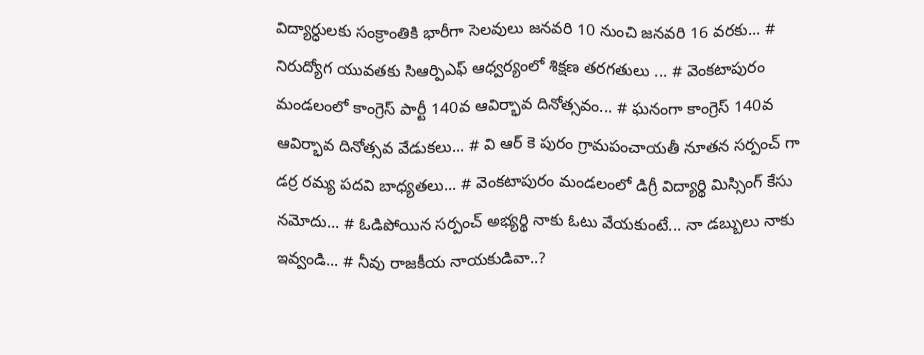విద్యార్ధులకు సంక్రాంతికి భారీగా సెలవులు జనవరి 10 నుంచి జనవరి 16 వరకు... # నిరుద్యోగ యువతకు సిఆర్పిఎఫ్ ఆధ్వర్యంలో శిక్షణ తరగతులు ... # వెంకటాపురం మండలంలో కాంగ్రెస్ పార్టీ 140వ ఆవిర్భావ దినోత్సవం... # ఘనంగా కాంగ్రెస్ 140వ ఆవిర్భావ దినోత్సవ వేడుకలు... # వి ఆర్ కె పురం గ్రామపంచాయతీ నూతన సర్పంచ్ గా డర్ర రమ్య పదవి బాధ్యతలు... # వెంకటాపురం మండలంలో డిగ్రీ విద్యార్థి మిస్సింగ్ కేసు నమోదు... # ఓడిపోయిన సర్పంచ్ అభ్యర్థి నాకు ఓటు వేయకుంటే... నా డబ్బులు నాకు ఇవ్వండి... # నీవు రాజకీయ నాయకుడివా..?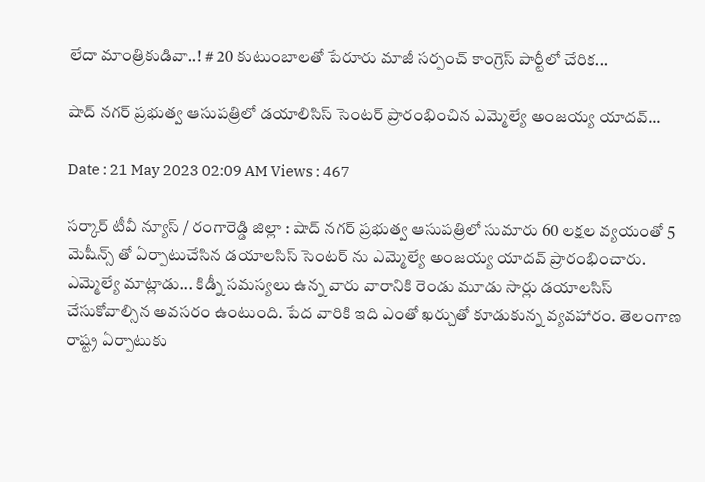లేదా మాంత్రికుడివా..! # 20 కుటుంబాలతో పేరూరు మాజీ సర్పంచ్ కాంగ్రెస్ పార్టీలో చేరిక...

షాద్ నగర్ ప్రభుత్వ ఆసుపత్రిలో డయాలిసిస్ సెంటర్ ప్రారంభించిన ఎమ్మెల్యే అంజయ్య యాదవ్...

Date : 21 May 2023 02:09 AM Views : 467

సర్కార్ టీవీ న్యూస్ / రంగారెడ్డి జిల్లా : షాద్ నగర్ ప్రభుత్వ ఆసుపత్రిలో సుమారు 60 లక్షల వ్యయంతో 5 మెషీన్స్ తో ఏర్పాటుచేసిన డయాలసిస్ సెంటర్ ను ఎమ్మెల్యే అంజయ్య యాదవ్ ప్రారంభించారు. ఎమ్మెల్యే మాట్లాడు... కిడ్నీ సమస్యలు ఉన్న వారు వారానికి రెండు మూడు సార్లు డయాలసిస్ చేసుకోవాల్సిన అవసరం ఉంటుంది. పేద వారికి ఇది ఎంతో ఖర్చుతో కూడుకున్న వ్యవహారం. తెలంగాణ రాష్ట్ర ఏర్పాటుకు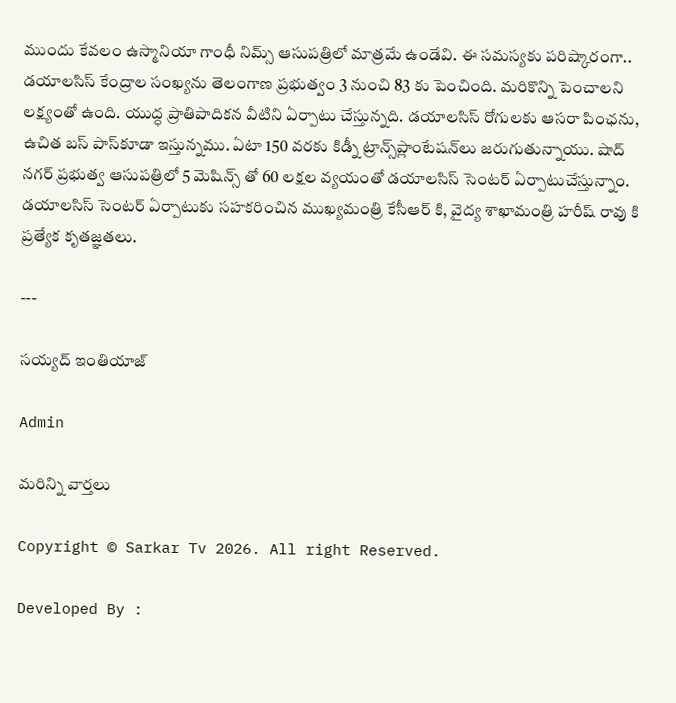ముందు కేవలం ఉస్మానియా గాంధీ నిమ్స్ ఆసుపత్రిలో మాత్రమే ఉండేవి. ఈ సమస్యకు పరిష్కారంగా.. డయాలసిస్ కేంద్రాల సంఖ్యను తెలంగాణ ప్రభుత్వం 3 నుంచి 83 కు పెంచింది. మరికొన్ని పెంచాలని లక్ష్యంతో ఉంది. యుద్ధ ప్రాతిపాదికన వీటిని ఏర్పాటు చేస్తున్నది. డయాలసిస్‌ రోగులకు ఆసరా పింఛను, ఉచిత బస్‌ పాస్‌కూడా ఇస్తున్నము. ఏటా 150 వరకు కిడ్నీ ట్రాన్స్‌ప్లాంటేషన్‌లు జరుగుతున్నాయు. షాద్ నగర్ ప్రభుత్వ ఆసుపత్రిలో 5 మెషిన్స్ తో 60 లక్షల వ్యయంతో డయాలసిస్ సెంటర్ ఏర్పాటుచేస్తున్నాం. డయాలసిస్ సెంటర్ ఏర్పాటుకు సహకరించిన ముఖ్యమంత్రి కేసీఆర్ కి, వైద్య శాఖామంత్రి హరీష్ రావు కి ప్రత్యేక కృతజ్ఞతలు.

---

సయ్యద్ ఇంతియాజ్

Admin

మరిన్ని వార్తలు

Copyright © Sarkar Tv 2026. All right Reserved.

Developed By :